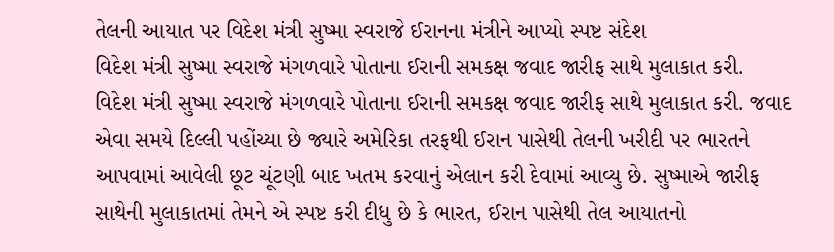તેલની આયાત પર વિદેશ મંત્રી સુષ્મા સ્વરાજે ઈરાનના મંત્રીને આપ્યો સ્પષ્ટ સંદેશ
વિદેશ મંત્રી સુષ્મા સ્વરાજે મંગળવારે પોતાના ઈરાની સમકક્ષ જવાદ જારીફ સાથે મુલાકાત કરી.
વિદેશ મંત્રી સુષ્મા સ્વરાજે મંગળવારે પોતાના ઈરાની સમકક્ષ જવાદ જારીફ સાથે મુલાકાત કરી. જવાદ એવા સમયે દિલ્લી પહોંચ્યા છે જ્યારે અમેરિકા તરફથી ઈરાન પાસેથી તેલની ખરીદી પર ભારતને આપવામાં આવેલી છૂટ ચૂંટણી બાદ ખતમ કરવાનું એલાન કરી દેવામાં આવ્યુ છે. સુષ્માએ જારીફ સાથેની મુલાકાતમાં તેમને એ સ્પષ્ટ કરી દીધુ છે કે ભારત, ઈરાન પાસેથી તેલ આયાતનો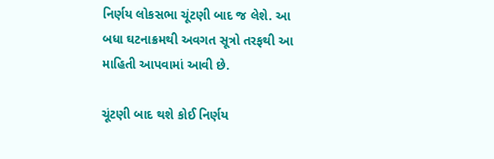નિર્ણય લોકસભા ચૂંટણી બાદ જ લેશે. આ બધા ઘટનાક્રમથી અવગત સૂત્રો તરફથી આ માહિતી આપવામાં આવી છે.

ચૂંટણી બાદ થશે કોઈ નિર્ણય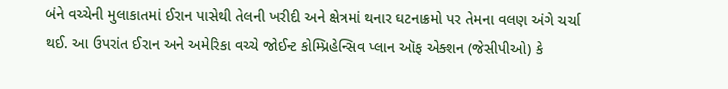બંને વચ્ચેની મુલાકાતમાં ઈરાન પાસેથી તેલની ખરીદી અને ક્ષેત્રમાં થનાર ઘટનાક્રમો પર તેમના વલણ અંગે ચર્ચા થઈ. આ ઉપરાંત ઈરાન અને અમેરિકા વચ્ચે જોઈન્ટ કોમ્પ્રિહેન્સિવ પ્લાન ઑફ એક્શન (જેસીપીઓ) કે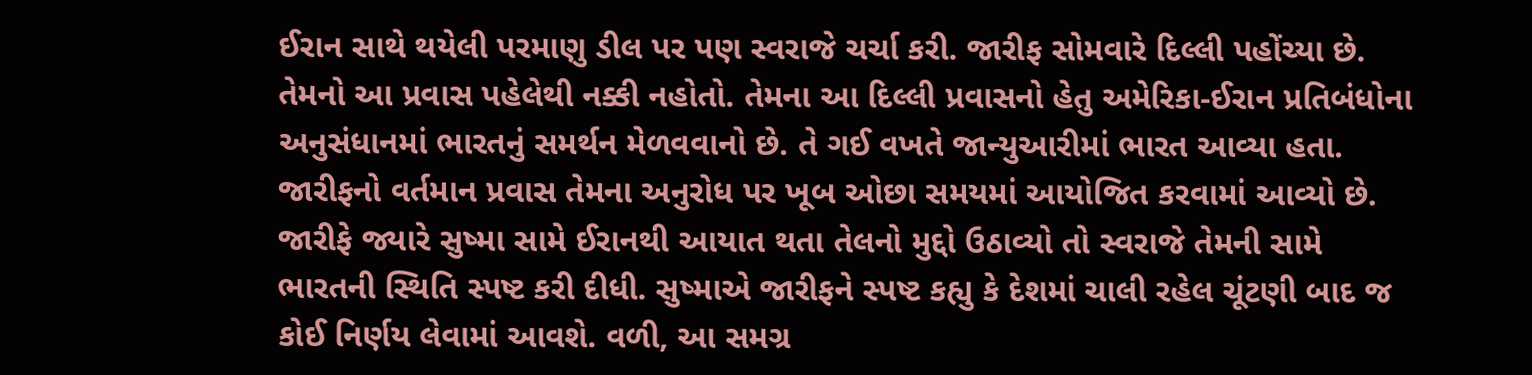ઈરાન સાથે થયેલી પરમાણુ ડીલ પર પણ સ્વરાજે ચર્ચા કરી. જારીફ સોમવારે દિલ્લી પહોંચ્યા છે. તેમનો આ પ્રવાસ પહેલેથી નક્કી નહોતો. તેમના આ દિલ્લી પ્રવાસનો હેતુ અમેરિકા-ઈરાન પ્રતિબંધોના અનુસંધાનમાં ભારતનું સમર્થન મેળવવાનો છે. તે ગઈ વખતે જાન્યુઆરીમાં ભારત આવ્યા હતા. જારીફનો વર્તમાન પ્રવાસ તેમના અનુરોધ પર ખૂબ ઓછા સમયમાં આયોજિત કરવામાં આવ્યો છે.
જારીફે જ્યારે સુષ્મા સામે ઈરાનથી આયાત થતા તેલનો મુદ્દો ઉઠાવ્યો તો સ્વરાજે તેમની સામે ભારતની સ્થિતિ સ્પષ્ટ કરી દીધી. સુષ્માએ જારીફને સ્પષ્ટ કહ્યુ કે દેશમાં ચાલી રહેલ ચૂંટણી બાદ જ કોઈ નિર્ણય લેવામાં આવશે. વળી, આ સમગ્ર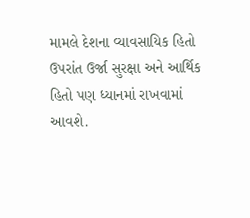મામલે દેશના વ્યાવસાયિક હિતો ઉપરાંત ઉર્જા સુરક્ષા અને આર્થિક હિતો પણ ધ્યાનમાં રાખવામાં આવશે.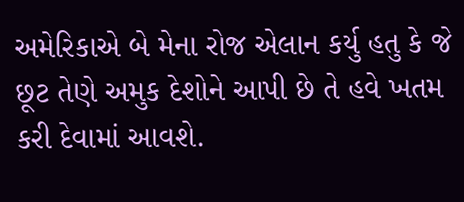અમેરિકાએ બે મેના રોજ એલાન કર્યુ હતુ કે જે છૂટ તેણે અમુક દેશોને આપી છે તે હવે ખતમ કરી દેવામાં આવશે.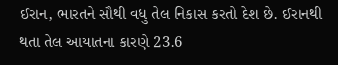ઈરાન, ભારતને સૌથી વધુ તેલ નિકાસ કરતો દેશ છે. ઈરાનથી થતા તેલ આયાતના કારણે 23.6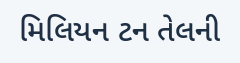મિલિયન ટન તેલની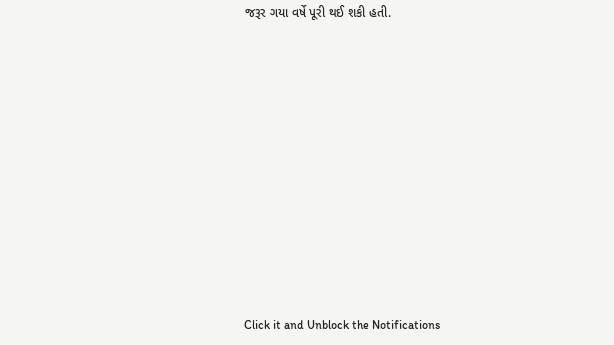જરૂર ગયા વર્ષે પૂરી થઈ શકી હતી.












Click it and Unblock the Notifications